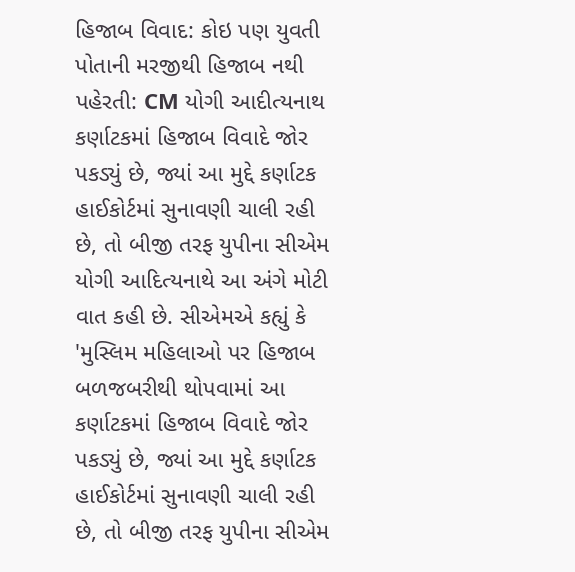હિજાબ વિવાદ: કોઇ પણ યુવતી પોતાની મરજીથી હિજાબ નથી પહેરતી: CM યોગી આદીત્યનાથ
કર્ણાટકમાં હિજાબ વિવાદે જોર પકડ્યું છે, જ્યાં આ મુદ્દે કર્ણાટક હાઈકોર્ટમાં સુનાવણી ચાલી રહી છે, તો બીજી તરફ યુપીના સીએમ યોગી આદિત્યનાથે આ અંગે મોટી વાત કહી છે. સીએમએ કહ્યું કે 'મુસ્લિમ મહિલાઓ પર હિજાબ બળજબરીથી થોપવામાં આ
કર્ણાટકમાં હિજાબ વિવાદે જોર પકડ્યું છે, જ્યાં આ મુદ્દે કર્ણાટક હાઈકોર્ટમાં સુનાવણી ચાલી રહી છે, તો બીજી તરફ યુપીના સીએમ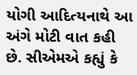યોગી આદિત્યનાથે આ અંગે મોટી વાત કહી છે. સીએમએ કહ્યું કે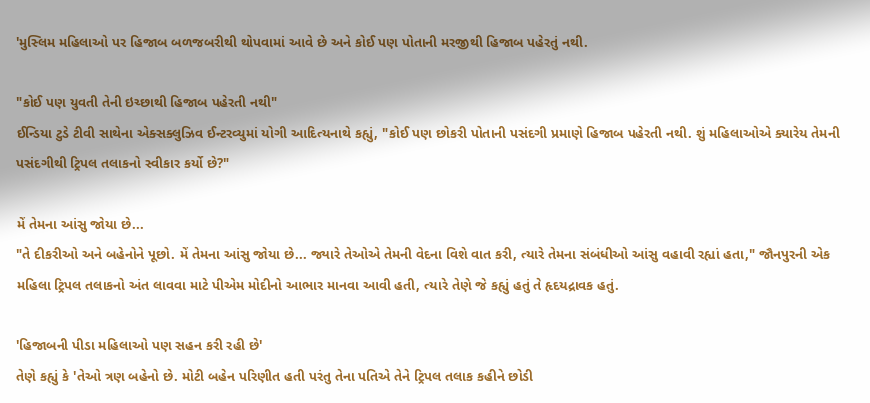'મુસ્લિમ મહિલાઓ પર હિજાબ બળજબરીથી થોપવામાં આવે છે અને કોઈ પણ પોતાની મરજીથી હિજાબ પહેરતું નથી.

"કોઈ પણ યુવતી તેની ઇચ્છાથી હિજાબ પહેરતી નથી"
ઈન્ડિયા ટુડે ટીવી સાથેના એક્સક્લુઝિવ ઈન્ટરવ્યુમાં યોગી આદિત્યનાથે કહ્યું, "કોઈ પણ છોકરી પોતાની પસંદગી પ્રમાણે હિજાબ પહેરતી નથી. શું મહિલાઓએ ક્યારેય તેમની પસંદગીથી ટ્રિપલ તલાકનો સ્વીકાર કર્યો છે?"

મેં તેમના આંસુ જોયા છે...
"તે દીકરીઓ અને બહેનોને પૂછો. મેં તેમના આંસુ જોયા છે... જ્યારે તેઓએ તેમની વેદના વિશે વાત કરી, ત્યારે તેમના સંબંધીઓ આંસુ વહાવી રહ્યાં હતા," જૌનપુરની એક મહિલા ટ્રિપલ તલાકનો અંત લાવવા માટે પીએમ મોદીનો આભાર માનવા આવી હતી, ત્યારે તેણે જે કહ્યું હતું તે હૃદયદ્રાવક હતું.

'હિજાબની પીડા મહિલાઓ પણ સહન કરી રહી છે'
તેણે કહ્યું કે 'તેઓ ત્રણ બહેનો છે. મોટી બહેન પરિણીત હતી પરંતુ તેના પતિએ તેને ટ્રિપલ તલાક કહીને છોડી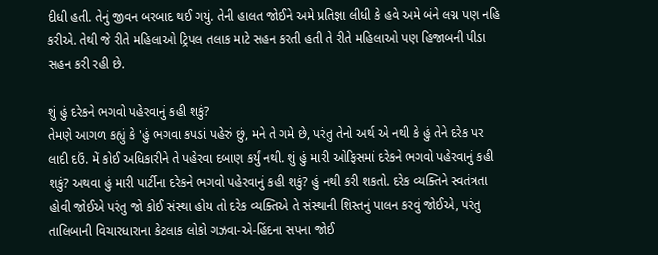દીધી હતી. તેનું જીવન બરબાદ થઈ ગયું. તેની હાલત જોઈને અમે પ્રતિજ્ઞા લીધી કે હવે અમે બંને લગ્ન પણ નહિ કરીએ. તેથી જે રીતે મહિલાઓ ટ્રિપલ તલાક માટે સહન કરતી હતી તે રીતે મહિલાઓ પણ હિજાબની પીડા સહન કરી રહી છે.

શું હું દરેકને ભગવો પહેરવાનું કહી શકું?
તેમણે આગળ કહ્યું કે 'હું ભગવા કપડાં પહેરું છું, મને તે ગમે છે, પરંતુ તેનો અર્થ એ નથી કે હું તેને દરેક પર લાદી દઉં. મેં કોઈ અધિકારીને તે પહેરવા દબાણ કર્યું નથી. શું હું મારી ઓફિસમાં દરેકને ભગવો પહેરવાનું કહી શકું? અથવા હું મારી પાર્ટીના દરેકને ભગવો પહેરવાનું કહી શકું? હું નથી કરી શકતો. દરેક વ્યક્તિને સ્વતંત્રતા હોવી જોઈએ પરંતુ જો કોઈ સંસ્થા હોય તો દરેક વ્યક્તિએ તે સંસ્થાની શિસ્તનું પાલન કરવું જોઈએ, પરંતુ તાલિબાની વિચારધારાના કેટલાક લોકો ગઝવા-એ-હિંદના સપના જોઈ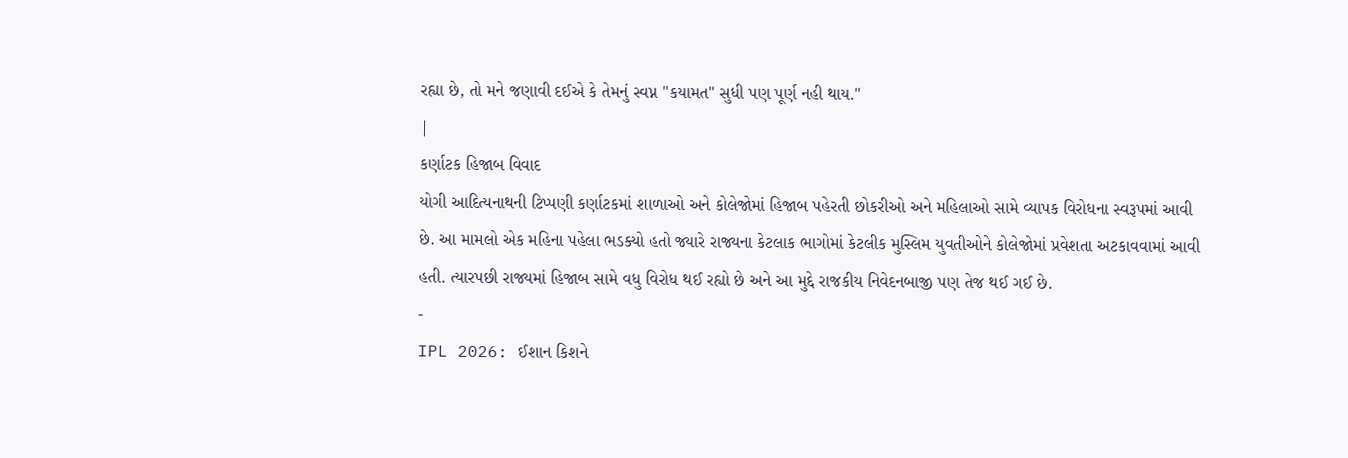રહ્યા છે, તો મને જણાવી દઈએ કે તેમનું સ્વપ્ન "કયામત" સુધી પણ પૂર્ણ નહી થાય."
|
કર્ણાટક હિજાબ વિવાદ
યોગી આદિત્યનાથની ટિપ્પણી કર્ણાટકમાં શાળાઓ અને કોલેજોમાં હિજાબ પહેરતી છોકરીઓ અને મહિલાઓ સામે વ્યાપક વિરોધના સ્વરૂપમાં આવી છે. આ મામલો એક મહિના પહેલા ભડક્યો હતો જ્યારે રાજ્યના કેટલાક ભાગોમાં કેટલીક મુસ્લિમ યુવતીઓને કોલેજોમાં પ્રવેશતા અટકાવવામાં આવી હતી. ત્યારપછી રાજ્યમાં હિજાબ સામે વધુ વિરોધ થઈ રહ્યો છે અને આ મુદ્દે રાજકીય નિવેદનબાજી પણ તેજ થઈ ગઈ છે.
-
IPL 2026: ઈશાન કિશને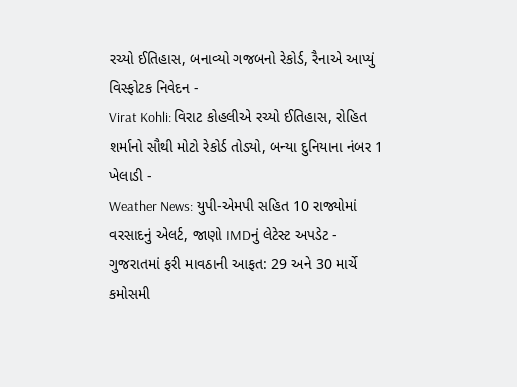રચ્યો ઈતિહાસ, બનાવ્યો ગજબનો રેકોર્ડ, રૈનાએ આપ્યું વિસ્ફોટક નિવેદન -
Virat Kohli: વિરાટ કોહલીએ રચ્યો ઈતિહાસ, રોહિત શર્માનો સૌથી મોટો રેકોર્ડ તોડ્યો, બન્યા દુનિયાના નંબર 1 ખેલાડી -
Weather News: યુપી-એમપી સહિત 10 રાજ્યોમાં વરસાદનું એલર્ટ, જાણો IMDનું લેટેસ્ટ અપડેટ -
ગુજરાતમાં ફરી માવઠાની આફત: 29 અને 30 માર્ચે કમોસમી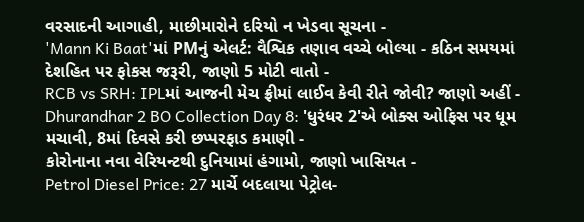વરસાદની આગાહી, માછીમારોને દરિયો ન ખેડવા સૂચના -
'Mann Ki Baat'માં PMનું એલર્ટ: વૈશ્વિક તણાવ વચ્ચે બોલ્યા - કઠિન સમયમાં દેશહિત પર ફોકસ જરૂરી, જાણો 5 મોટી વાતો -
RCB vs SRH: IPLમાં આજની મેચ ફ્રીમાં લાઈવ કેવી રીતે જોવી? જાણો અહીં -
Dhurandhar 2 BO Collection Day 8: 'ધુરંધર 2'એ બોક્સ ઓફિસ પર ધૂમ મચાવી, 8માં દિવસે કરી છપ્પરફાડ કમાણી -
કોરોનાના નવા વેરિયન્ટથી દુનિયામાં હંગામો, જાણો ખાસિયત -
Petrol Diesel Price: 27 માર્ચે બદલાયા પેટ્રોલ-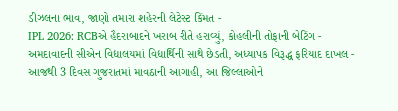ડીઝલના ભાવ, જાણો તમારા શહેરની લેટેસ્ટ કિંમત -
IPL 2026: RCBએ હૈદરાબાદને ખરાબ રીતે હરાવ્યું, કોહલીની તોફાની બેટિંગ -
અમદાવાદની સીએન વિદ્યાલયમાં વિદ્યાર્થિની સાથે છેડતી, અધ્યાપક વિરૂદ્ધ ફરિયાદ દાખલ -
આજથી 3 દિવસ ગુજરાતમાં માવઠાની આગાહી, આ જિલ્લાઓને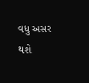વધુ અસર થશે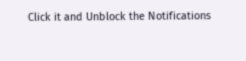Click it and Unblock the Notifications